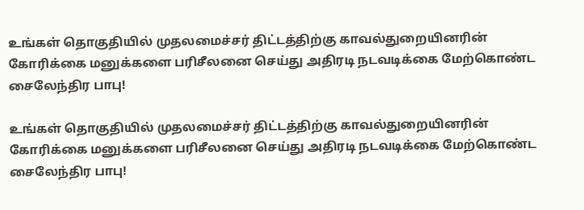உங்கள் தொகுதியில் முதலமைச்சர் திட்டத்திற்கு காவல்துறையினரின் கோரிக்கை மனுக்களை பரிசீலனை செய்து அதிரடி நடவடிக்கை மேற்கொண்ட சைலேந்திர பாபு!

உங்கள் தொகுதியில் முதலமைச்சர் திட்டத்திற்கு காவல்துறையினரின் கோரிக்கை மனுக்களை பரிசீலனை செய்து அதிரடி நடவடிக்கை மேற்கொண்ட சைலேந்திர பாபு!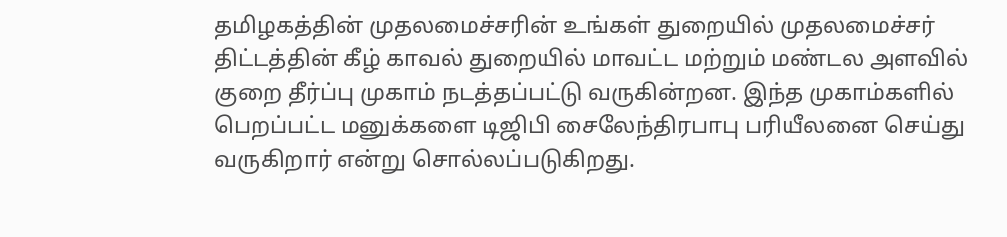தமிழகத்தின் முதலமைச்சரின் உங்கள் துறையில் முதலமைச்சர் திட்டத்தின் கீழ் காவல் துறையில் மாவட்ட மற்றும் மண்டல அளவில் குறை தீர்ப்பு முகாம் நடத்தப்பட்டு வருகின்றன. இந்த முகாம்களில் பெறப்பட்ட மனுக்களை டிஜிபி சைலேந்திரபாபு பரியீலனை செய்து வருகிறார் என்று சொல்லப்படுகிறது.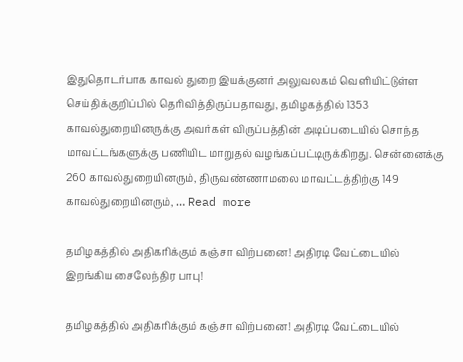இதுதொடர்பாக காவல் துறை இயக்குனர் அலுவலகம் வெளியிட்டுள்ள செய்திக்குறிப்பில் தெரிவித்திருப்பதாவது, தமிழகத்தில் 1353 காவல்துறையினருக்கு அவர்கள் விருப்பத்தின் அடிப்படையில் சொந்த மாவட்டங்களுக்கு பணியிட மாறுதல் வழங்கப்பட்டிருக்கிறது. சென்னைக்கு 260 காவல்துறையினரும், திருவண்ணாமலை மாவட்டத்திற்கு 149 காவல்துறையினரும், … Read more

தமிழகத்தில் அதிகரிக்கும் கஞ்சா விற்பனை! அதிரடி வேட்டையில் இறங்கிய சைலேந்திர பாபு!

தமிழகத்தில் அதிகரிக்கும் கஞ்சா விற்பனை! அதிரடி வேட்டையில்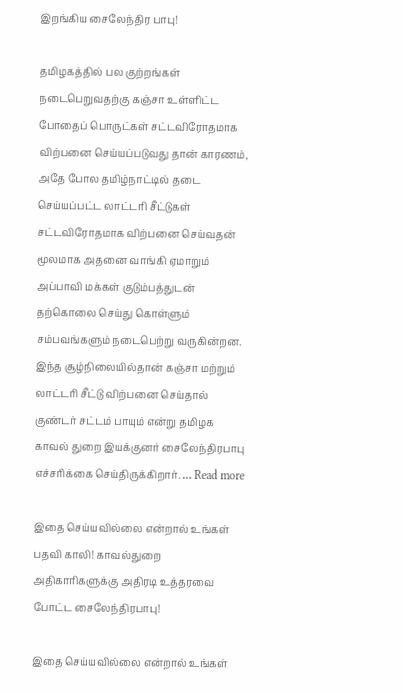இறங்கிய சைலேந்திர பாபு!

தமிழகத்தில் பல குற்றங்கள் நடைபெறுவதற்கு கஞ்சா உள்ளிட்ட போதைப் பொருட்கள் சட்டவிரோதமாக விற்பனை செய்யப்படுவது தான் காரணம், அதே போல தமிழ்நாட்டில் தடை செய்யப்பட்ட லாட்டரி சீட்டுகள் சட்டவிரோதமாக விற்பனை செய்வதன் மூலமாக அதனை வாங்கி ஏமாறும் அப்பாவி மக்கள் குடும்பத்துடன் தற்கொலை செய்து கொள்ளும் சம்பவங்களும் நடைபெற்று வருகின்றன. இந்த சூழ்நிலையில்தான் கஞ்சா மற்றும் லாட்டரி சீட்டு விற்பனை செய்தால் குண்டர் சட்டம் பாயும் என்று தமிழக காவல் துறை இயக்குனர் சைலேந்திரபாபு எச்சரிக்கை செய்திருக்கிறார். … Read more

இதை செய்யவில்லை என்றால் உங்கள் பதவி காலி! காவல்துறை அதிகாரிகளுக்கு அதிரடி உத்தரவை போட்ட சைலேந்திரபாபு!

இதை செய்யவில்லை என்றால் உங்கள்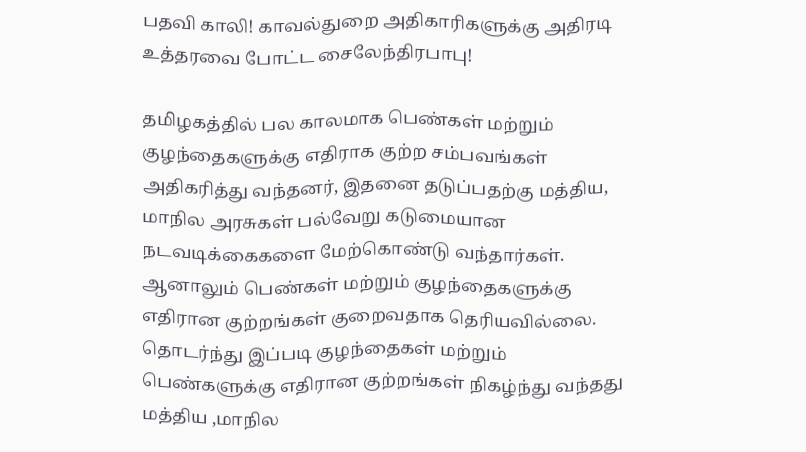பதவி காலி! காவல்துறை அதிகாரிகளுக்கு அதிரடி உத்தரவை போட்ட சைலேந்திரபாபு!

தமிழகத்தில் பல காலமாக பெண்கள் மற்றும் குழந்தைகளுக்கு எதிராக குற்ற சம்பவங்கள் அதிகரித்து வந்தனர், இதனை தடுப்பதற்கு மத்திய, மாநில அரசுகள் பல்வேறு கடுமையான நடவடிக்கைகளை மேற்கொண்டு வந்தார்கள். ஆனாலும் பெண்கள் மற்றும் குழந்தைகளுக்கு எதிரான குற்றங்கள் குறைவதாக தெரியவில்லை. தொடர்ந்து இப்படி குழந்தைகள் மற்றும் பெண்களுக்கு எதிரான குற்றங்கள் நிகழ்ந்து வந்தது மத்திய ,மாநில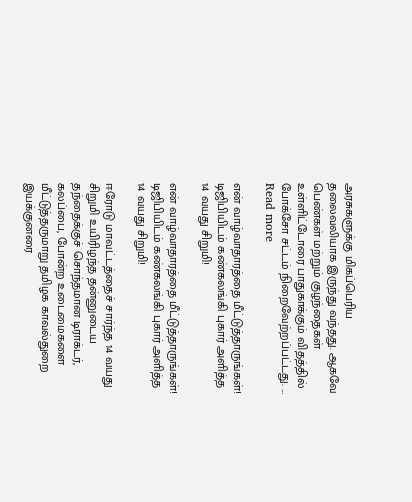அரசுகளுக்கு மிகப்பெரிய தலைவலியாக இருந்து வந்தது. ஆகவே பெண்கள் மற்றும் குழந்தைகள் உள்ளிட்டோரை பாதுகாக்கும் விதத்தில் போக்சோ சட்டம் நிறைவேற்றப்பட்டது. … Read more

என் வாழ்வாதாரத்தை மீட்டுத்தாருங்கள்! டிஜிபியிடம் கண்கலங்கி புகார் அளித்த 14 வயது சிறுமி!

என் வாழ்வாதாரத்தை மீட்டுத்தாருங்கள்! டிஜிபியிடம் கண்கலங்கி புகார் அளித்த 14 வயது சிறுமி!

ஈரோடு மாவட்டத்தைச் சார்ந்த 14 வயது சிறுமி உயிரிழந்த தன்னுடைய தந்தைக்குச் சொந்தமான டிராக்டர், கலப்பை, போன்ற உடைமைகளை மீட்டுத்தருமாறு தமிழக காவல்துறை இயக்குனரை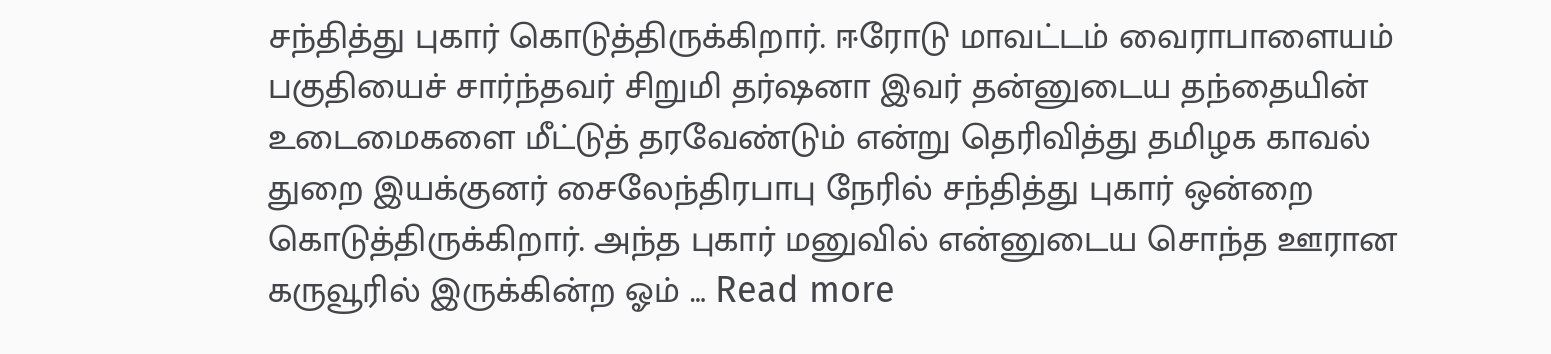சந்தித்து புகார் கொடுத்திருக்கிறார். ஈரோடு மாவட்டம் வைராபாளையம் பகுதியைச் சார்ந்தவர் சிறுமி தர்ஷனா இவர் தன்னுடைய தந்தையின் உடைமைகளை மீட்டுத் தரவேண்டும் என்று தெரிவித்து தமிழக காவல் துறை இயக்குனர் சைலேந்திரபாபு நேரில் சந்தித்து புகார் ஒன்றை கொடுத்திருக்கிறார். அந்த புகார் மனுவில் என்னுடைய சொந்த ஊரான கருவூரில் இருக்கின்ற ஓம் … Read more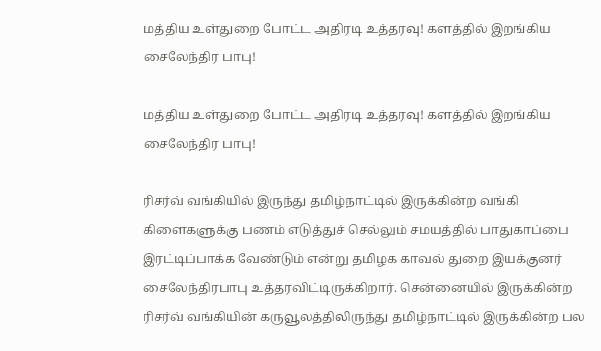மத்திய உள்துறை போட்ட அதிரடி உத்தரவு! களத்தில் இறங்கிய சைலேந்திர பாபு!

மத்திய உள்துறை போட்ட அதிரடி உத்தரவு! களத்தில் இறங்கிய சைலேந்திர பாபு!

ரிசர்வ் வங்கியில் இருந்து தமிழ்நாட்டில் இருக்கின்ற வங்கி கிளைகளுக்கு பணம் எடுத்துச் செல்லும் சமயத்தில் பாதுகாப்பை இரட்டிப்பாக்க வேண்டும் என்று தமிழக காவல் துறை இயக்குனர் சைலேந்திரபாபு உத்தரவிட்டிருக்கிறார். சென்னையில் இருக்கின்ற ரிசர்வ் வங்கியின் கருவூலத்திலிருந்து தமிழ்நாட்டில் இருக்கின்ற பல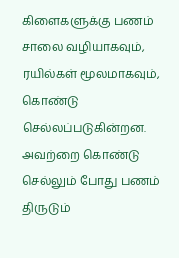கிளைகளுக்கு பணம் சாலை வழியாகவும், ரயில்கள் மூலமாகவும், கொண்டு செல்லப்படுகின்றன. அவற்றை கொண்டு செல்லும் போது பணம் திருடும்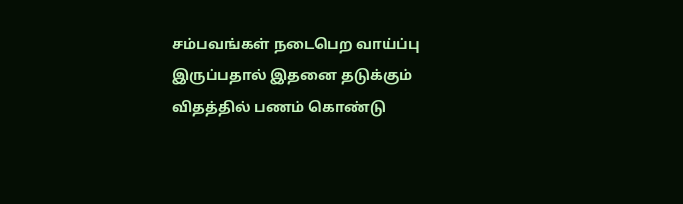சம்பவங்கள் நடைபெற வாய்ப்பு இருப்பதால் இதனை தடுக்கும் விதத்தில் பணம் கொண்டு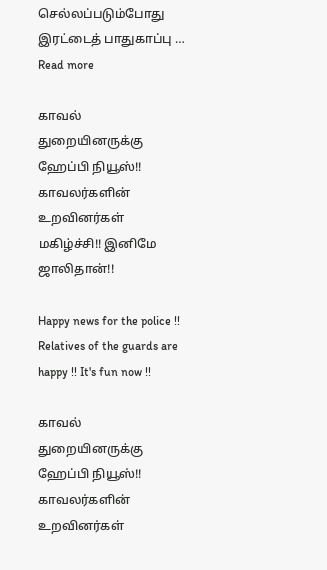செல்லப்படும்போது இரட்டைத் பாதுகாப்பு … Read more

காவல் துறையினருக்கு ஹேப்பி நியூஸ்!! காவலர்களின் உறவினர்கள் மகிழ்ச்சி!! இனிமே ஜாலிதான்!!

Happy news for the police !! Relatives of the guards are happy !! It's fun now !!

காவல் துறையினருக்கு ஹேப்பி நியூஸ்!! காவலர்களின் உறவினர்கள்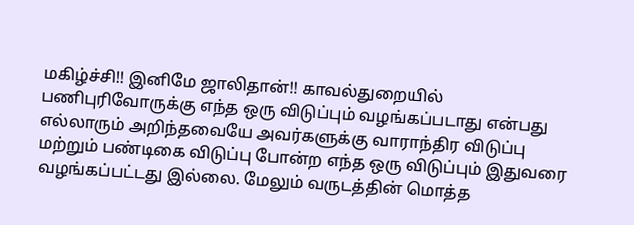மகிழ்ச்சி!! இனிமே ஜாலிதான்!! காவல்துறையில் பணிபுரிவோருக்கு எந்த ஒரு விடுப்பும் வழங்கப்படாது என்பது எல்லாரும் அறிந்தவையே அவர்களுக்கு வாராந்திர விடுப்பு மற்றும் பண்டிகை விடுப்பு போன்ற எந்த ஒரு விடுப்பும் இதுவரை வழங்கப்பட்டது இல்லை. மேலும் வருடத்தின் மொத்த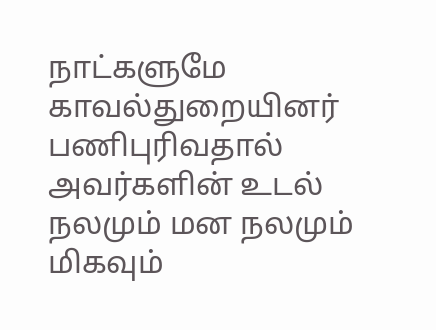நாட்களுமே காவல்துறையினர் பணிபுரிவதால் அவர்களின் உடல் நலமும் மன நலமும் மிகவும்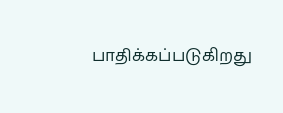பாதிக்கப்படுகிறது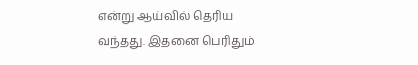என்று ஆய்வில் தெரிய வந்தது. இதனை பெரிதும்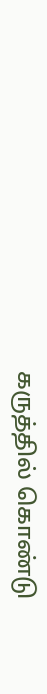கருத்தில் கொண்டு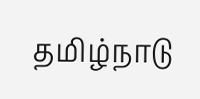தமிழ்நாடு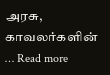அரசு, காவலர்களின் … Read more